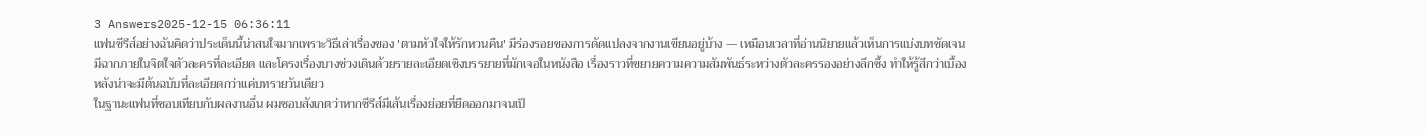3 Answers2025-12-15 06:36:11
แฟนซีรีส์อย่างฉันคิดว่าประเด็นนี้น่าสนใจมากเพราะวิธีเล่าเรื่องของ 'ตามหัวใจให้รักหวนคืน' มีร่องรอยของการดัดแปลงจากงานเขียนอยู่บ้าง — เหมือนเวลาที่อ่านนิยายแล้วเห็นการแบ่งบทชัดเจน มีฉากภายในจิตใจตัวละครที่ละเอียด และโครงเรื่องบางช่วงเดินด้วยรายละเอียดเชิงบรรยายที่มักเจอในหนังสือ เรื่องราวที่ขยายความความสัมพันธ์ระหว่างตัวละครรองอย่างลึกซึ้ง ทำให้รู้สึกว่าเบื้องหลังน่าจะมีต้นฉบับที่ละเอียดกว่าแค่บทรายวันเดียว
ในฐานะแฟนที่ชอบเทียบกับผลงานอื่น ผมชอบสังเกตว่าหากซีรีส์มีเส้นเรื่องย่อยที่ยืดออกมาจนเป็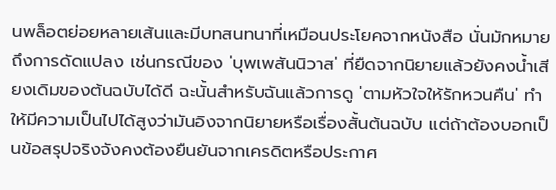นพล็อตย่อยหลายเส้นและมีบทสนทนาที่เหมือนประโยคจากหนังสือ นั่นมักหมายถึงการดัดแปลง เช่นกรณีของ 'บุพเพสันนิวาส' ที่ยืดจากนิยายแล้วยังคงน้ำเสียงเดิมของต้นฉบับได้ดี ฉะนั้นสำหรับฉันแล้วการดู 'ตามหัวใจให้รักหวนคืน' ทำให้มีความเป็นไปได้สูงว่ามันอิงจากนิยายหรือเรื่องสั้นต้นฉบับ แต่ถ้าต้องบอกเป็นข้อสรุปจริงจังคงต้องยืนยันจากเครดิตหรือประกาศ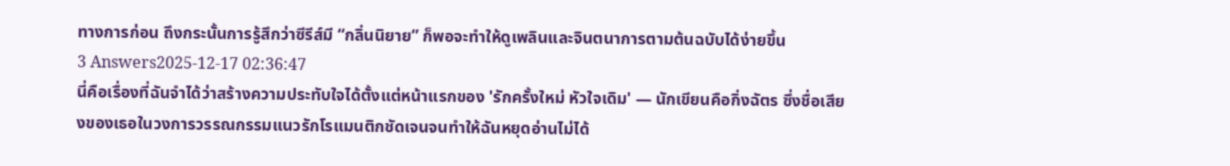ทางการก่อน ถึงกระนั้นการรู้สึกว่าซีรีส์มี “กลิ่นนิยาย” ก็พอจะทำให้ดูเพลินและจินตนาการตามต้นฉบับได้ง่ายขึ้น
3 Answers2025-12-17 02:36:47
นี่คือเรื่องที่ฉันจำได้ว่าสร้างความประทับใจได้ตั้งแต่หน้าแรกของ 'รักครั้งใหม่ หัวใจเดิม' — นักเขียนคือกิ่งฉัตร ซึ่งชื่อเสียงของเธอในวงการวรรณกรรมแนวรักโรแมนติกชัดเจนจนทำให้ฉันหยุดอ่านไม่ได้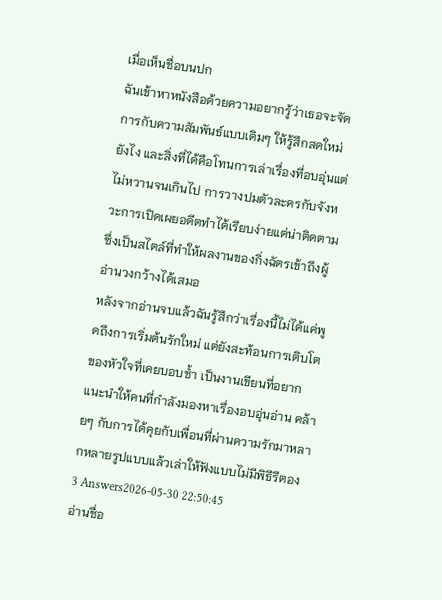เมื่อเห็นชื่อบนปก
ฉันเข้าหาหนังสือด้วยความอยากรู้ว่าเธอจะจัดการกับความสัมพันธ์แบบเดิมๆ ให้รู้สึกสดใหม่ยังไง และสิ่งที่ได้คือโทนการเล่าเรื่องที่อบอุ่นแต่ไม่หวานจนเกินไป การวางปมตัวละครกับจังหวะการเปิดเผยอดีตทำได้เรียบง่ายแต่น่าติดตาม ซึ่งเป็นสไตล์ที่ทำให้ผลงานของกิ่งฉัตรเข้าถึงผู้อ่านวงกว้างได้เสมอ
หลังจากอ่านจบแล้วฉันรู้สึกว่าเรื่องนี้ไม่ได้แค่พูดถึงการเริ่มต้นรักใหม่ แต่ยังสะท้อนการเติบโตของหัวใจที่เคยบอบช้ำ เป็นงานเขียนที่อยากแนะนำให้คนที่กำลังมองหาเรื่องอบอุ่นอ่าน คล้ายๆ กับการได้คุยกับเพื่อนที่ผ่านความรักมาหลากหลายรูปแบบแล้วเล่าให้ฟังแบบไม่มีพิธีรีตอง
3 Answers2026-05-30 22:50:45
อ่านชื่อ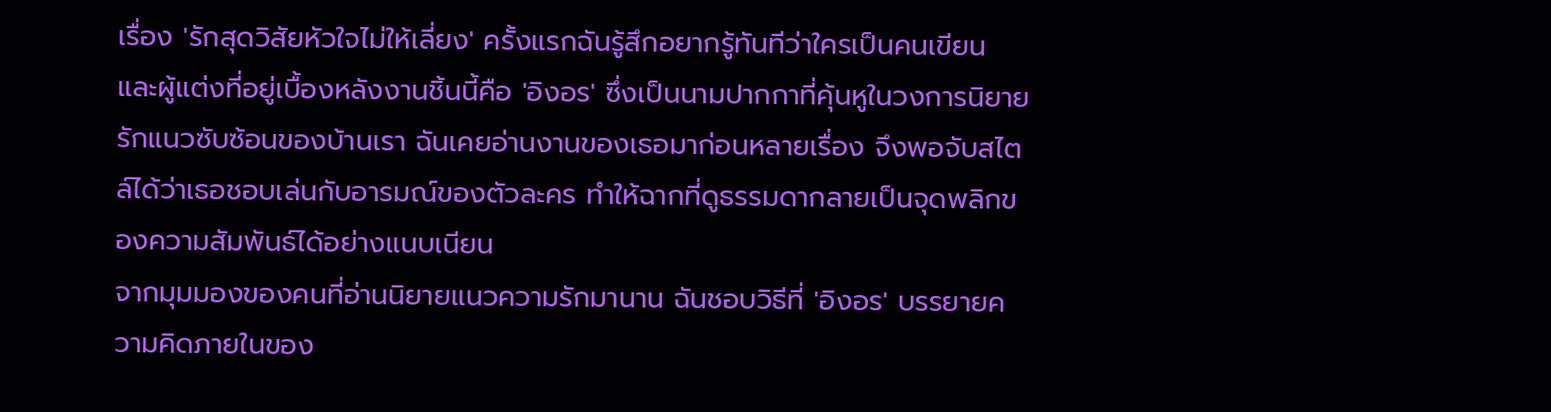เรื่อง 'รักสุดวิสัยหัวใจไม่ให้เลี่ยง' ครั้งแรกฉันรู้สึกอยากรู้ทันทีว่าใครเป็นคนเขียน และผู้แต่งที่อยู่เบื้องหลังงานชิ้นนี้คือ 'อิงอร' ซึ่งเป็นนามปากกาที่คุ้นหูในวงการนิยายรักแนวซับซ้อนของบ้านเรา ฉันเคยอ่านงานของเธอมาก่อนหลายเรื่อง จึงพอจับสไตล์ได้ว่าเธอชอบเล่นกับอารมณ์ของตัวละคร ทำให้ฉากที่ดูธรรมดากลายเป็นจุดพลิกของความสัมพันธ์ได้อย่างแนบเนียน
จากมุมมองของคนที่อ่านนิยายแนวความรักมานาน ฉันชอบวิธีที่ 'อิงอร' บรรยายความคิดภายในของ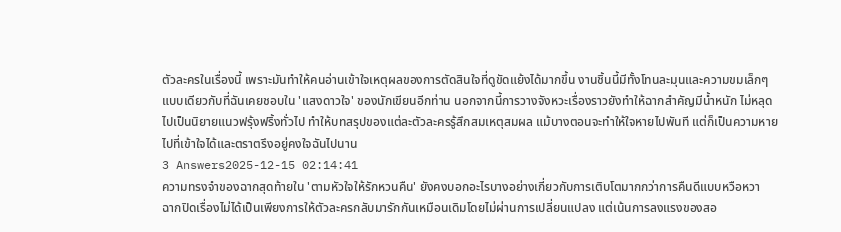ตัวละครในเรื่องนี้ เพราะมันทำให้คนอ่านเข้าใจเหตุผลของการตัดสินใจที่ดูขัดแย้งได้มากขึ้น งานชิ้นนี้มีทั้งโทนละมุนและความขมเล็กๆ แบบเดียวกับที่ฉันเคยชอบใน 'แสงดาวใจ' ของนักเขียนอีกท่าน นอกจากนี้การวางจังหวะเรื่องราวยังทำให้ฉากสำคัญมีน้ำหนัก ไม่หลุดไปเป็นนิยายแนวฟรุ้งฟริ้งทั่วไป ทำให้บทสรุปของแต่ละตัวละครรู้สึกสมเหตุสมผล แม้บางตอนจะทำให้ใจหายไปพันที แต่ก็เป็นความหายไปที่เข้าใจได้และตราตรึงอยู่คงใจฉันไปนาน
3 Answers2025-12-15 02:14:41
ความทรงจำของฉากสุดท้ายใน 'ตามหัวใจให้รักหวนคืน' ยังคงบอกอะไรบางอย่างเกี่ยวกับการเติบโตมากกว่าการคืนดีแบบหวือหวา
ฉากปิดเรื่องไม่ได้เป็นเพียงการให้ตัวละครกลับมารักกันเหมือนเดิมโดยไม่ผ่านการเปลี่ยนแปลง แต่เน้นการลงแรงของสอ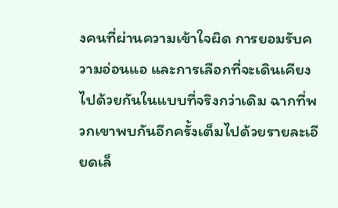งคนที่ผ่านความเข้าใจผิด การยอมรับความอ่อนแอ และการเลือกที่จะเดินเคียงไปด้วยกันในแบบที่จริงกว่าเดิม ฉากที่พวกเขาพบกันอีกครั้งเต็มไปด้วยรายละเอียดเล็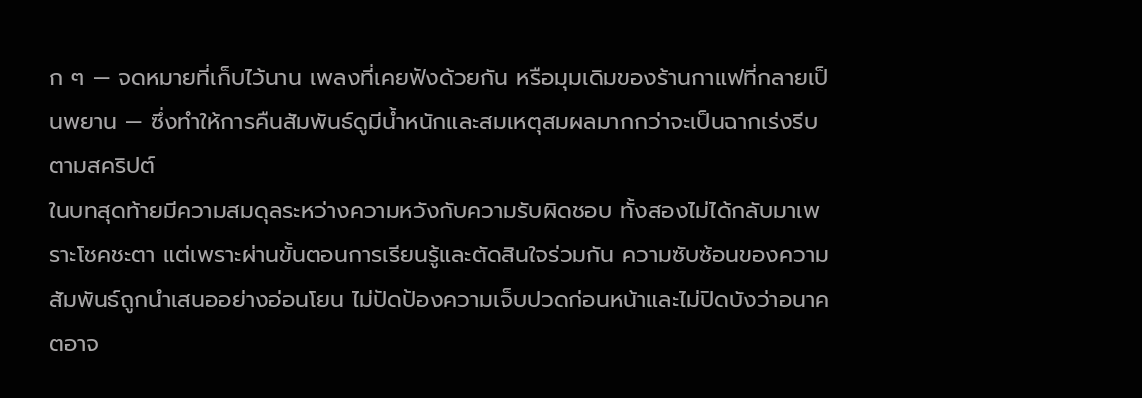ก ๆ — จดหมายที่เก็บไว้นาน เพลงที่เคยฟังด้วยกัน หรือมุมเดิมของร้านกาแฟที่กลายเป็นพยาน — ซึ่งทำให้การคืนสัมพันธ์ดูมีน้ำหนักและสมเหตุสมผลมากกว่าจะเป็นฉากเร่งรีบตามสคริปต์
ในบทสุดท้ายมีความสมดุลระหว่างความหวังกับความรับผิดชอบ ทั้งสองไม่ได้กลับมาเพราะโชคชะตา แต่เพราะผ่านขั้นตอนการเรียนรู้และตัดสินใจร่วมกัน ความซับซ้อนของความสัมพันธ์ถูกนำเสนออย่างอ่อนโยน ไม่ปัดป้องความเจ็บปวดก่อนหน้าและไม่ปิดบังว่าอนาคตอาจ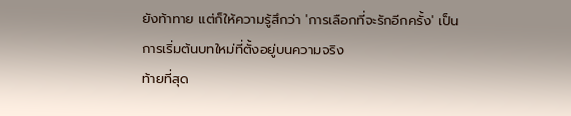ยังท้าทาย แต่ก็ให้ความรู้สึกว่า 'การเลือกที่จะรักอีกครั้ง' เป็นการเริ่มต้นบทใหม่ที่ตั้งอยู่บนความจริง
ท้ายที่สุด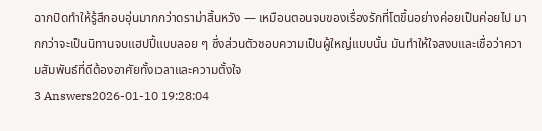ฉากปิดทำให้รู้สึกอบอุ่นมากกว่าดราม่าสิ้นหวัง — เหมือนตอนจบของเรื่องรักที่โตขึ้นอย่างค่อยเป็นค่อยไป มากกว่าจะเป็นนิทานจบแฮปปี้แบบลอย ๆ ซึ่งส่วนตัวชอบความเป็นผู้ใหญ่แบบนั้น มันทำให้ใจสงบและเชื่อว่าความสัมพันธ์ที่ดีต้องอาศัยทั้งเวลาและความตั้งใจ
3 Answers2026-01-10 19:28:04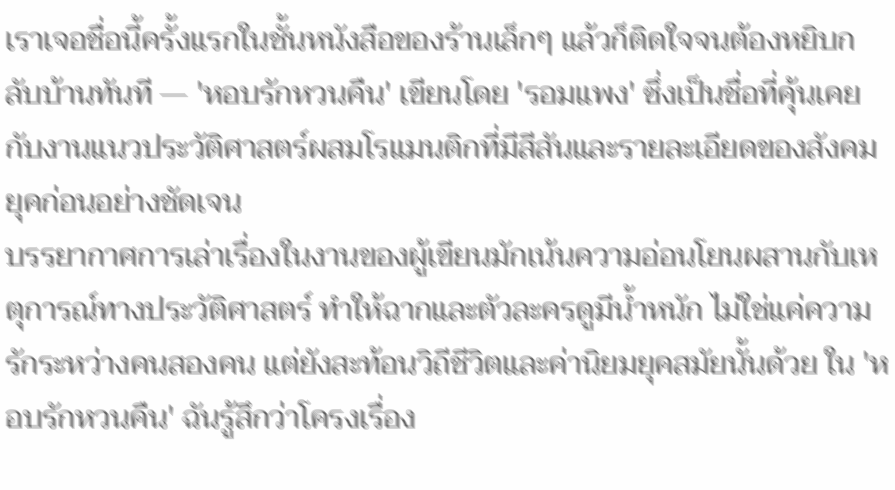เราเจอชื่อนี้ครั้งแรกในชั้นหนังสือของร้านเล็กๆ แล้วก็ติดใจจนต้องหยิบกลับบ้านทันที — 'หอบรักหวนคืน' เขียนโดย 'รอมแพง' ซึ่งเป็นชื่อที่คุ้นเคยกับงานแนวประวัติศาสตร์ผสมโรแมนติกที่มีสีสันและรายละเอียดของสังคมยุคก่อนอย่างชัดเจน
บรรยากาศการเล่าเรื่องในงานของผู้เขียนมักเน้นความอ่อนโยนผสานกับเหตุการณ์ทางประวัติศาสตร์ ทำให้ฉากและตัวละครดูมีน้ำหนัก ไม่ใช่แค่ความรักระหว่างคนสองคน แต่ยังสะท้อนวิถีชีวิตและค่านิยมยุคสมัยนั้นด้วย ใน 'หอบรักหวนคืน' ฉันรู้สึกว่าโครงเรื่อง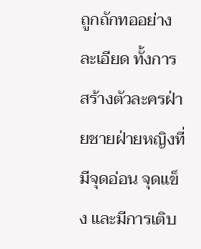ถูกถักทออย่างละเอียด ทั้งการสร้างตัวละครฝ่ายชายฝ่ายหญิงที่มีจุดอ่อน จุดแข็ง และมีการเติบ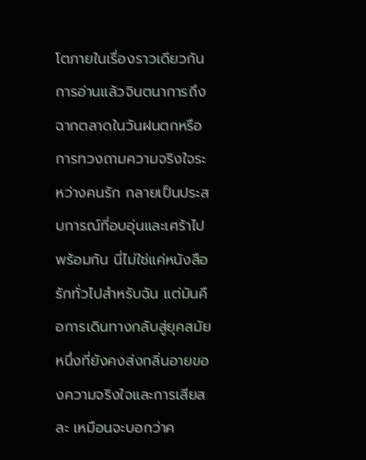โตภายในเรื่องราวเดียวกัน
การอ่านแล้วจินตนาการถึงฉากตลาดในวันฝนตกหรือการทวงถามความจริงใจระหว่างคนรัก กลายเป็นประสบการณ์ที่อบอุ่นและเศร้าไปพร้อมกัน นี่ไม่ใช่แค่หนังสือรักทั่วไปสำหรับฉัน แต่มันคือการเดินทางกลับสู่ยุคสมัยหนึ่งที่ยังคงส่งกลิ่นอายของความจริงใจและการเสียสละ เหมือนจะบอกว่าค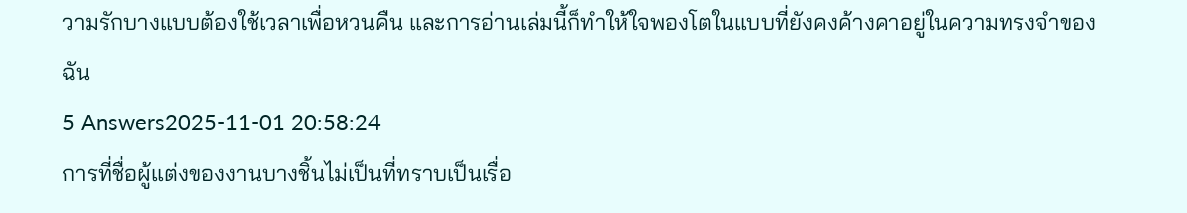วามรักบางแบบต้องใช้เวลาเพื่อหวนคืน และการอ่านเล่มนี้ก็ทำให้ใจพองโตในแบบที่ยังคงค้างคาอยู่ในความทรงจำของฉัน
5 Answers2025-11-01 20:58:24
การที่ชื่อผู้แต่งของงานบางชิ้นไม่เป็นที่ทราบเป็นเรื่อ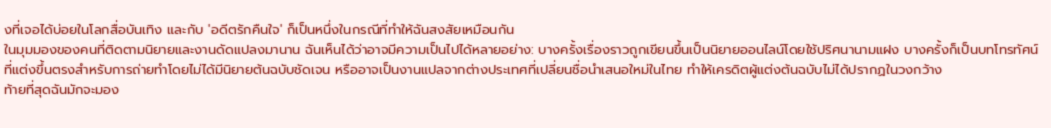งที่เจอได้บ่อยในโลกสื่อบันเทิง และกับ 'อดีตรักคืนใจ' ก็เป็นหนึ่งในกรณีที่ทำให้ฉันสงสัยเหมือนกัน
ในมุมมองของคนที่ติดตามนิยายและงานดัดแปลงมานาน ฉันเห็นได้ว่าอาจมีความเป็นไปได้หลายอย่าง: บางครั้งเรื่องราวถูกเขียนขึ้นเป็นนิยายออนไลน์โดยใช้ปริศนานามแฝง บางครั้งก็เป็นบทโทรทัศน์ที่แต่งขึ้นตรงสำหรับการถ่ายทำโดยไม่ได้มีนิยายต้นฉบับชัดเจน หรืออาจเป็นงานแปลจากต่างประเทศที่เปลี่ยนชื่อนำเสนอใหม่ในไทย ทำให้เครดิตผู้แต่งต้นฉบับไม่ได้ปรากฏในวงกว้าง
ท้ายที่สุดฉันมักจะมอง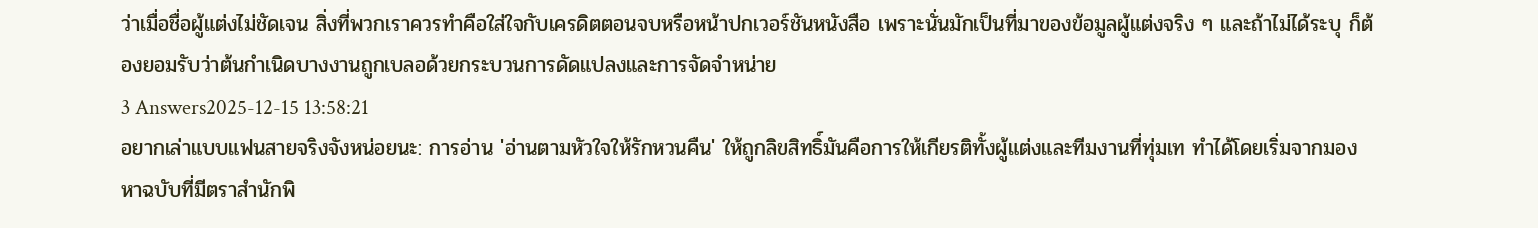ว่าเมื่อชื่อผู้แต่งไม่ชัดเจน สิ่งที่พวกเราควรทำคือใส่ใจกับเครดิตตอนจบหรือหน้าปกเวอร์ชันหนังสือ เพราะนั่นมักเป็นที่มาของข้อมูลผู้แต่งจริง ๆ และถ้าไม่ได้ระบุ ก็ต้องยอมรับว่าต้นกำเนิดบางงานถูกเบลอด้วยกระบวนการดัดแปลงและการจัดจำหน่าย
3 Answers2025-12-15 13:58:21
อยากเล่าแบบแฟนสายจริงจังหน่อยนะ: การอ่าน 'อ่านตามหัวใจให้รักหวนคืน' ให้ถูกลิขสิทธิ์มันคือการให้เกียรติทั้งผู้แต่งและทีมงานที่ทุ่มเท ทำได้โดยเริ่มจากมองหาฉบับที่มีตราสำนักพิ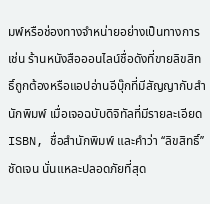มพ์หรือช่องทางจำหน่ายอย่างเป็นทางการ เช่น ร้านหนังสือออนไลน์ชื่อดังที่ขายลิขสิทธิ์ถูกต้องหรือแอปอ่านอีบุ๊กที่มีสัญญากับสำนักพิมพ์ เมื่อเจอฉบับดิจิทัลที่มีรายละเอียด ISBN, ชื่อสำนักพิมพ์ และคำว่า ‘‘ลิขสิทธิ์’’ ชัดเจน นั่นแหละปลอดภัยที่สุด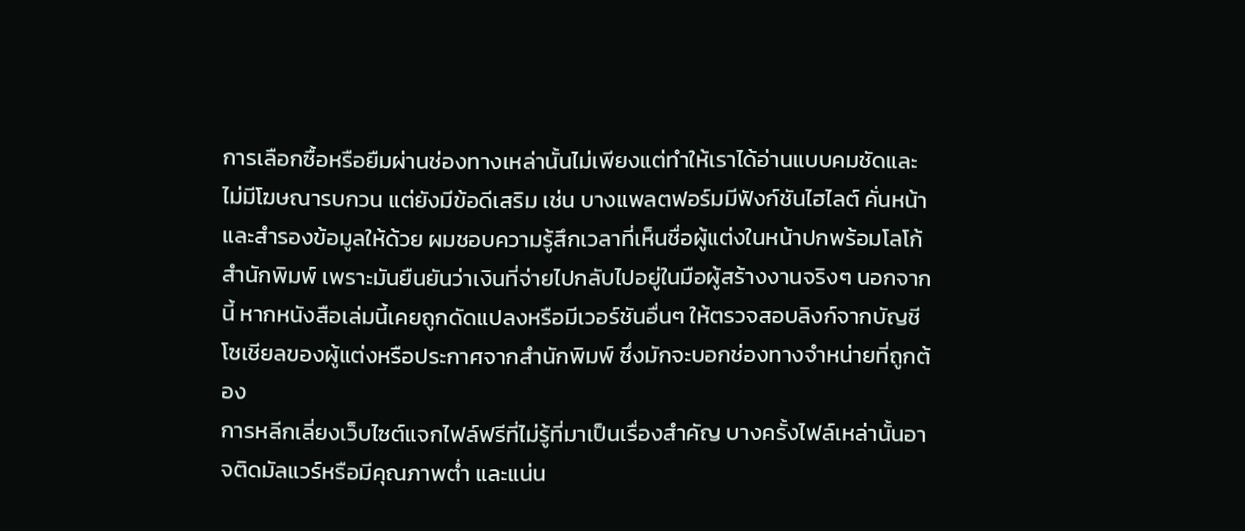การเลือกซื้อหรือยืมผ่านช่องทางเหล่านั้นไม่เพียงแต่ทำให้เราได้อ่านแบบคมชัดและไม่มีโฆษณารบกวน แต่ยังมีข้อดีเสริม เช่น บางแพลตฟอร์มมีฟังก์ชันไฮไลต์ คั่นหน้า และสำรองข้อมูลให้ด้วย ผมชอบความรู้สึกเวลาที่เห็นชื่อผู้แต่งในหน้าปกพร้อมโลโก้สำนักพิมพ์ เพราะมันยืนยันว่าเงินที่จ่ายไปกลับไปอยู่ในมือผู้สร้างงานจริงๆ นอกจากนี้ หากหนังสือเล่มนี้เคยถูกดัดแปลงหรือมีเวอร์ชันอื่นๆ ให้ตรวจสอบลิงก์จากบัญชีโซเชียลของผู้แต่งหรือประกาศจากสำนักพิมพ์ ซึ่งมักจะบอกช่องทางจำหน่ายที่ถูกต้อง
การหลีกเลี่ยงเว็บไซต์แจกไฟล์ฟรีที่ไม่รู้ที่มาเป็นเรื่องสำคัญ บางครั้งไฟล์เหล่านั้นอาจติดมัลแวร์หรือมีคุณภาพต่ำ และแน่น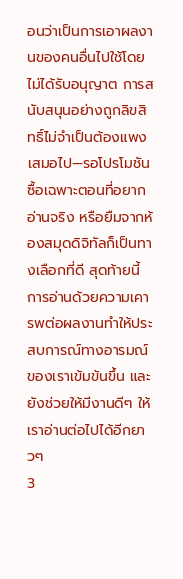อนว่าเป็นการเอาผลงานของคนอื่นไปใช้โดยไม่ได้รับอนุญาต การสนับสนุนอย่างถูกลิขสิทธิ์ไม่จำเป็นต้องแพงเสมอไป—รอโปรโมชัน ซื้อเฉพาะตอนที่อยากอ่านจริง หรือยืมจากห้องสมุดดิจิทัลก็เป็นทางเลือกที่ดี สุดท้ายนี้ การอ่านด้วยความเคารพต่อผลงานทำให้ประสบการณ์ทางอารมณ์ของเราเข้มข้นขึ้น และยังช่วยให้มีงานดีๆ ให้เราอ่านต่อไปได้อีกยาวๆ
3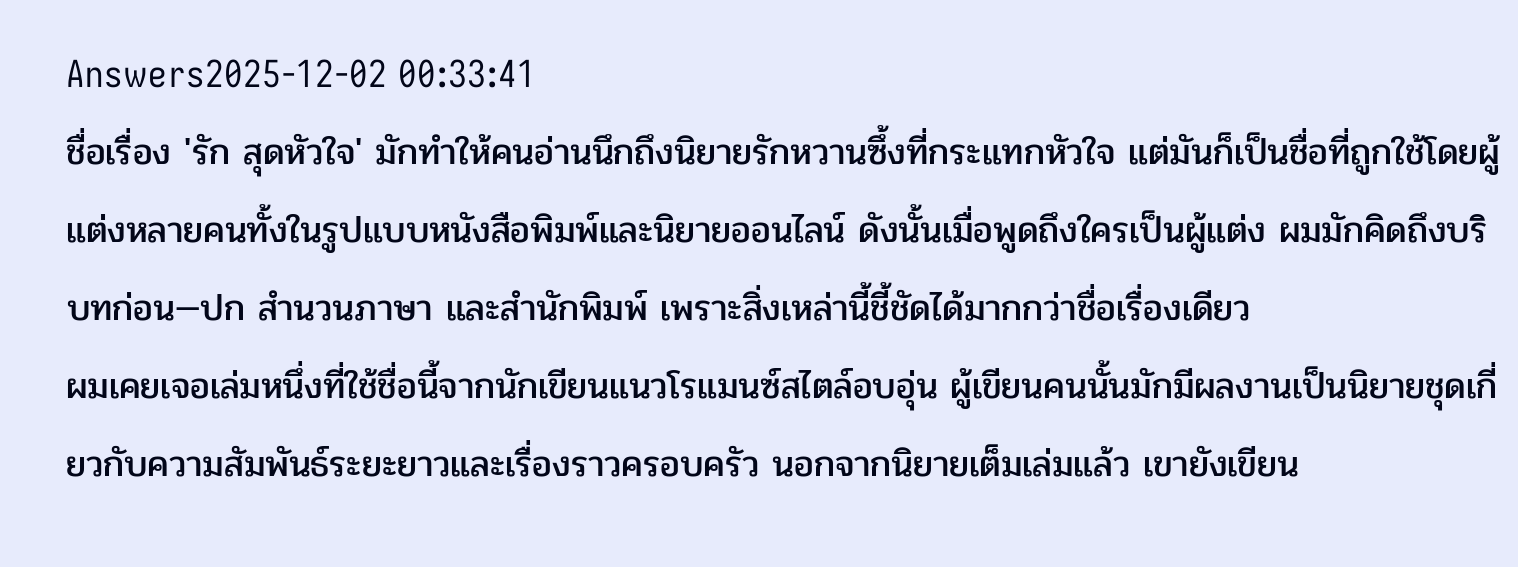Answers2025-12-02 00:33:41
ชื่อเรื่อง 'รัก สุดหัวใจ' มักทำให้คนอ่านนึกถึงนิยายรักหวานซึ้งที่กระแทกหัวใจ แต่มันก็เป็นชื่อที่ถูกใช้โดยผู้แต่งหลายคนทั้งในรูปแบบหนังสือพิมพ์และนิยายออนไลน์ ดังนั้นเมื่อพูดถึงใครเป็นผู้แต่ง ผมมักคิดถึงบริบทก่อน—ปก สำนวนภาษา และสำนักพิมพ์ เพราะสิ่งเหล่านี้ชี้ชัดได้มากกว่าชื่อเรื่องเดียว
ผมเคยเจอเล่มหนึ่งที่ใช้ชื่อนี้จากนักเขียนแนวโรแมนซ์สไตล์อบอุ่น ผู้เขียนคนนั้นมักมีผลงานเป็นนิยายชุดเกี่ยวกับความสัมพันธ์ระยะยาวและเรื่องราวครอบครัว นอกจากนิยายเต็มเล่มแล้ว เขายังเขียน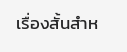เรื่องสั้นสำห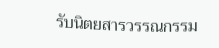รับนิตยสารวรรณกรรม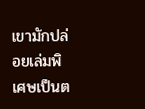เขามักปล่อยเล่มพิเศษเป็นต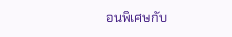อนพิเศษกับ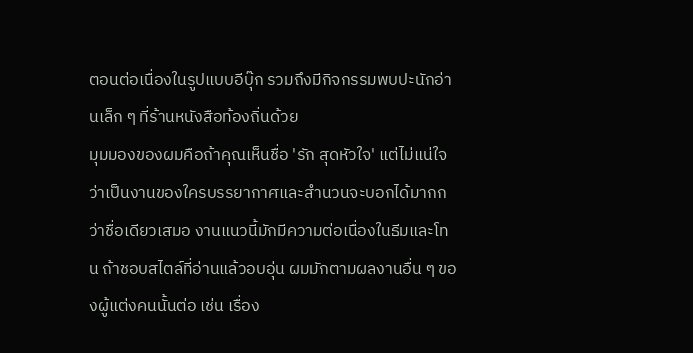ตอนต่อเนื่องในรูปแบบอีบุ๊ก รวมถึงมีกิจกรรมพบปะนักอ่านเล็ก ๆ ที่ร้านหนังสือท้องถิ่นด้วย
มุมมองของผมคือถ้าคุณเห็นชื่อ 'รัก สุดหัวใจ' แต่ไม่แน่ใจว่าเป็นงานของใครบรรยากาศและสำนวนจะบอกได้มากกว่าชื่อเดียวเสมอ งานแนวนี้มักมีความต่อเนื่องในธีมและโทน ถ้าชอบสไตล์ที่อ่านแล้วอบอุ่น ผมมักตามผลงานอื่น ๆ ของผู้แต่งคนนั้นต่อ เช่น เรื่อง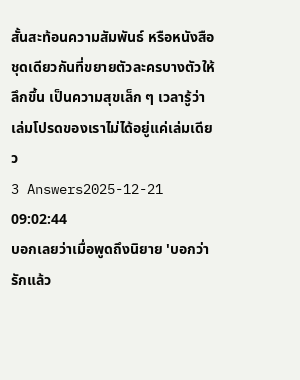สั้นสะท้อนความสัมพันธ์ หรือหนังสือชุดเดียวกันที่ขยายตัวละครบางตัวให้ลึกขึ้น เป็นความสุขเล็ก ๆ เวลารู้ว่าเล่มโปรดของเราไม่ได้อยู่แค่เล่มเดียว
3 Answers2025-12-21 09:02:44
บอกเลยว่าเมื่อพูดถึงนิยาย 'บอกว่ารักแล้ว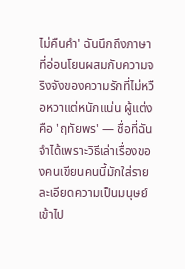ไม่คืนคำ' ฉันนึกถึงภาษาที่อ่อนโยนผสมกับความจริงจังของความรักที่ไม่หวือหวาแต่หนักแน่น ผู้แต่งคือ 'ฤทัยพร' — ชื่อที่ฉันจำได้เพราะวิธีเล่าเรื่องของคนเขียนคนนี้มักใส่รายละเอียดความเป็นมนุษย์เข้าไป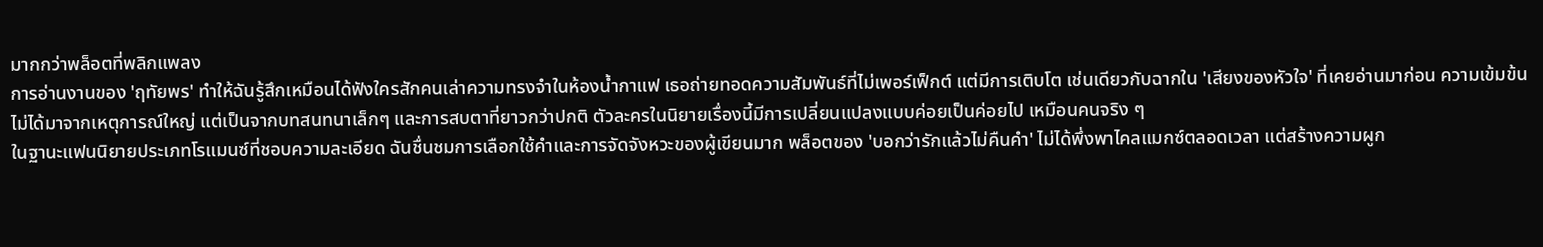มากกว่าพล็อตที่พลิกแพลง
การอ่านงานของ 'ฤทัยพร' ทำให้ฉันรู้สึกเหมือนได้ฟังใครสักคนเล่าความทรงจำในห้องน้ำกาแฟ เธอถ่ายทอดความสัมพันธ์ที่ไม่เพอร์เฟ็กต์ แต่มีการเติบโต เช่นเดียวกับฉากใน 'เสียงของหัวใจ' ที่เคยอ่านมาก่อน ความเข้มข้นไม่ได้มาจากเหตุการณ์ใหญ่ แต่เป็นจากบทสนทนาเล็กๆ และการสบตาที่ยาวกว่าปกติ ตัวละครในนิยายเรื่องนี้มีการเปลี่ยนแปลงแบบค่อยเป็นค่อยไป เหมือนคนจริง ๆ
ในฐานะแฟนนิยายประเภทโรแมนซ์ที่ชอบความละเอียด ฉันชื่นชมการเลือกใช้คำและการจัดจังหวะของผู้เขียนมาก พล็อตของ 'บอกว่ารักแล้วไม่คืนคำ' ไม่ได้พึ่งพาไคลแมกซ์ตลอดเวลา แต่สร้างความผูก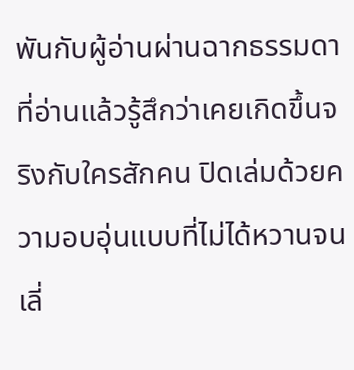พันกับผู้อ่านผ่านฉากธรรมดาที่อ่านแล้วรู้สึกว่าเคยเกิดขึ้นจริงกับใครสักคน ปิดเล่มด้วยความอบอุ่นแบบที่ไม่ได้หวานจนเลี่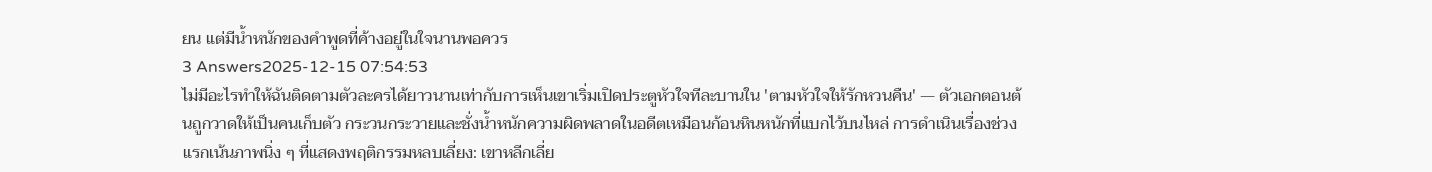ยน แต่มีน้ำหนักของคำพูดที่ค้างอยู่ในใจนานพอควร
3 Answers2025-12-15 07:54:53
ไม่มีอะไรทำให้ฉันติดตามตัวละครได้ยาวนานเท่ากับการเห็นเขาเริ่มเปิดประตูหัวใจทีละบานใน 'ตามหัวใจให้รักหวนคืน' — ตัวเอกตอนต้นถูกวาดให้เป็นคนเก็บตัว กระวนกระวายและชั่งน้ำหนักความผิดพลาดในอดีตเหมือนก้อนหินหนักที่แบกไว้บนไหล่ การดำเนินเรื่องช่วงแรกเน้นภาพนิ่ง ๆ ที่แสดงพฤติกรรมหลบเลี่ยง: เขาหลีกเลี่ย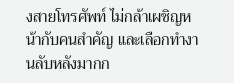งสายโทรศัพท์ ไม่กล้าเผชิญหน้ากับคนสำคัญ และเลือกทำงานลับหลังมากก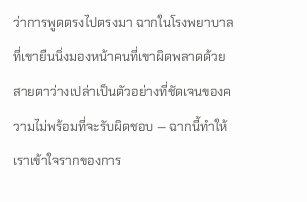ว่าการพูดตรงไปตรงมา ฉากในโรงพยาบาลที่เขายืนนิ่งมองหน้าคนที่เขาผิดพลาดด้วยสายตาว่างเปล่าเป็นตัวอย่างที่ชัดเจนของความไม่พร้อมที่จะรับผิดชอบ — ฉากนี้ทำให้เราเข้าใจรากของการ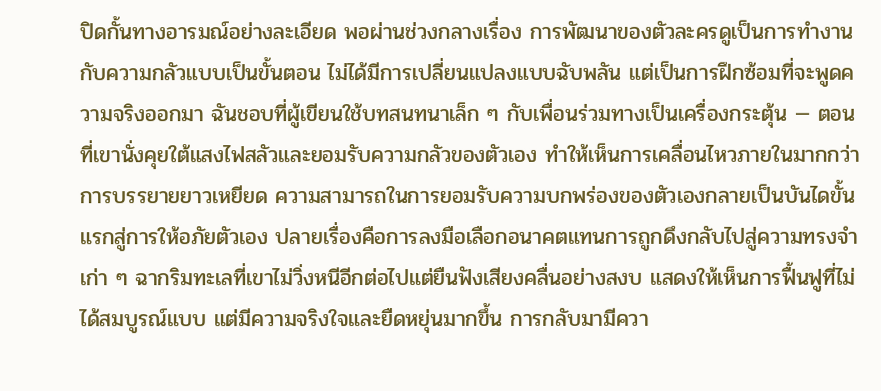ปิดกั้นทางอารมณ์อย่างละเอียด พอผ่านช่วงกลางเรื่อง การพัฒนาของตัวละครดูเป็นการทำงานกับความกลัวแบบเป็นขั้นตอน ไม่ได้มีการเปลี่ยนแปลงแบบฉับพลัน แต่เป็นการฝึกซ้อมที่จะพูดความจริงออกมา ฉันชอบที่ผู้เขียนใช้บทสนทนาเล็ก ๆ กับเพื่อนร่วมทางเป็นเครื่องกระตุ้น — ตอนที่เขานั่งคุยใต้แสงไฟสลัวและยอมรับความกลัวของตัวเอง ทำให้เห็นการเคลื่อนไหวภายในมากกว่าการบรรยายยาวเหยียด ความสามารถในการยอมรับความบกพร่องของตัวเองกลายเป็นบันไดขั้นแรกสู่การให้อภัยตัวเอง ปลายเรื่องคือการลงมือเลือกอนาคตแทนการถูกดึงกลับไปสู่ความทรงจำเก่า ๆ ฉากริมทะเลที่เขาไม่วิ่งหนีอีกต่อไปแต่ยืนฟังเสียงคลื่นอย่างสงบ แสดงให้เห็นการฟื้นฟูที่ไม่ได้สมบูรณ์แบบ แต่มีความจริงใจและยืดหยุ่นมากขึ้น การกลับมามีควา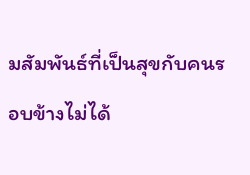มสัมพันธ์ที่เป็นสุขกับคนรอบข้างไม่ได้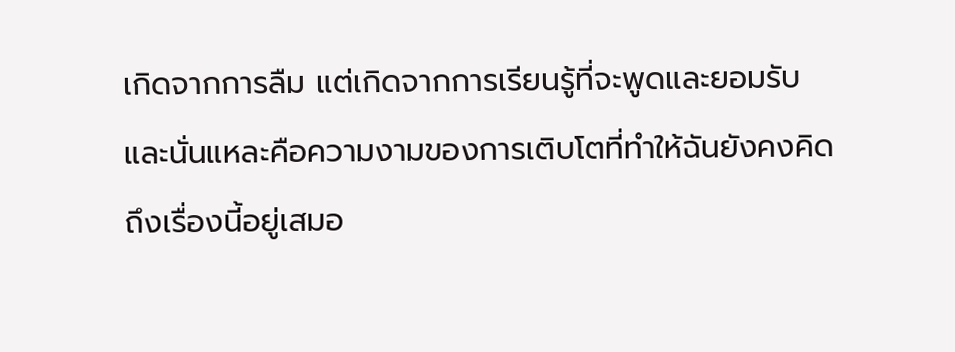เกิดจากการลืม แต่เกิดจากการเรียนรู้ที่จะพูดและยอมรับ และนั่นแหละคือความงามของการเติบโตที่ทำให้ฉันยังคงคิดถึงเรื่องนี้อยู่เสมอ